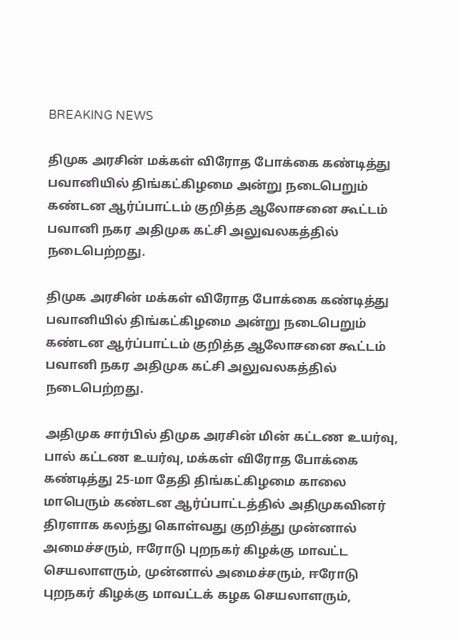BREAKING NEWS

திமுக அரசின் மக்கள் விரோத போக்கை கண்டித்து பவானியில் திங்கட்கிழமை அன்று நடைபெறும் கண்டன ஆர்ப்பாட்டம் குறித்த ஆலோசனை கூட்டம் பவானி நகர அதிமுக கட்சி அலுவலகத்தில் நடைபெற்றது.

திமுக அரசின் மக்கள் விரோத போக்கை கண்டித்து பவானியில் திங்கட்கிழமை அன்று நடைபெறும் கண்டன ஆர்ப்பாட்டம் குறித்த ஆலோசனை கூட்டம் பவானி நகர அதிமுக கட்சி அலுவலகத்தில் நடைபெற்றது.

அதிமுக சார்பில் திமுக அரசின் மின் கட்டண உயர்வு, பால் கட்டண உயர்வு, மக்கள் விரோத போக்கை கண்டித்து 25-மா தேதி திங்கட்கிழமை காலை மாபெரும் கண்டன ஆர்ப்பாட்டத்தில் அதிமுகவினர் திரளாக கலந்து கொள்வது குறித்து முன்னால் அமைச்சரும், ஈரோடு புறநகர் கிழக்கு மாவட்ட செயலாளரும், முன்னால் அமைச்சரும், ஈரோடு புறநகர் கிழக்கு மாவட்டக் கழக செயலாளரும்,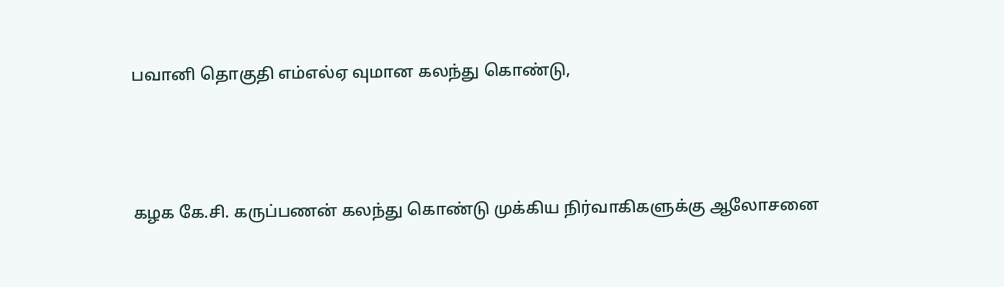பவானி தொகுதி எம்எல்ஏ வுமான கலந்து கொண்டு,





கழக கே.சி. கருப்பணன் கலந்து கொண்டு முக்கிய நிர்வாகிகளுக்கு ஆலோசனை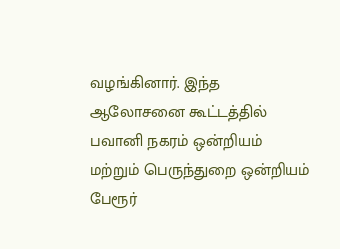வழங்கினார். இந்த ஆலோசனை கூட்டத்தில் பவானி நகரம் ஒன்றியம் மற்றும் பெருந்துறை ஒன்றியம் பேரூர்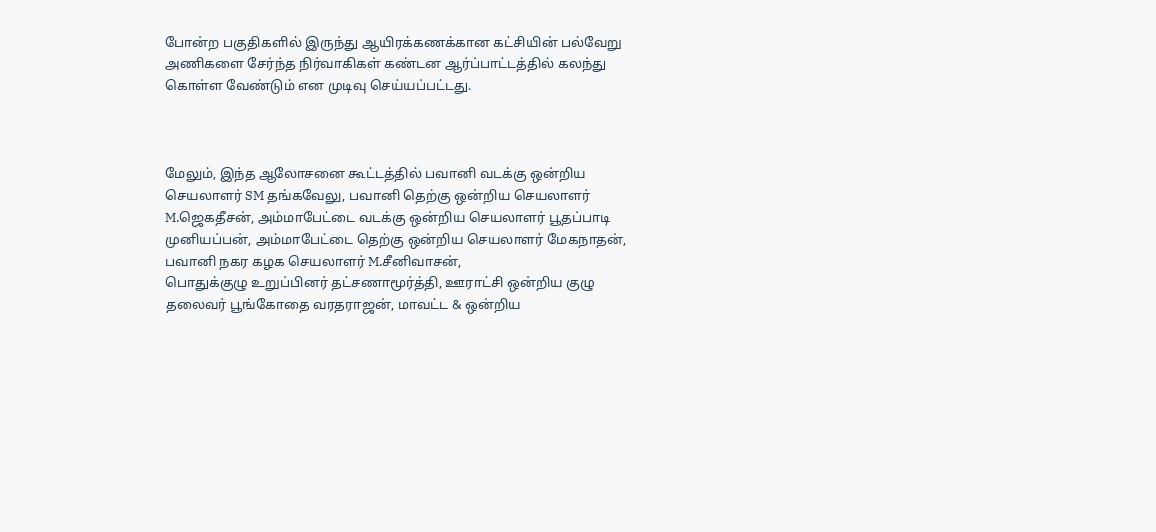போன்ற பகுதிகளில் இருந்து ஆயிரக்கணக்கான கட்சியின் பல்வேறு அணிகளை சேர்ந்த நிர்வாகிகள் கண்டன ஆர்ப்பாட்டத்தில் கலந்து கொள்ள வேண்டும் என முடிவு செய்யப்பட்டது.



மேலும், இந்த ஆலோசனை கூட்டத்தில் பவானி வடக்கு ஒன்றிய செயலாளர் SM தங்கவேலு, பவானி தெற்கு ஒன்றிய செயலாளர் M.ஜெகதீசன், அம்மாபேட்டை வடக்கு ஒன்றிய செயலாளர் பூதப்பாடி முனியப்பன், அம்மாபேட்டை தெற்கு ஒன்றிய செயலாளர் மேகநாதன், பவானி நகர கழக செயலாளர் M.சீனிவாசன்,
பொதுக்குழு உறுப்பினர் தட்சணாமூர்த்தி, ஊராட்சி ஒன்றிய குழு தலைவர் பூங்கோதை வரதராஜன், மாவட்ட & ஒன்றிய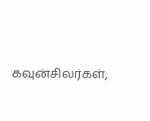கவுன்சிலர்கள்,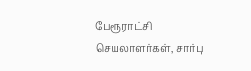பேரூராட்சி செயலாளர்கள், சார்பு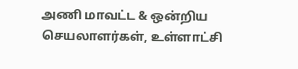அணி மாவட்ட & ஒன்றிய செயலாளர்கள், உள்ளாட்சி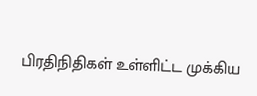பிரதிநிதிகள் உள்ளிட்ட முக்கிய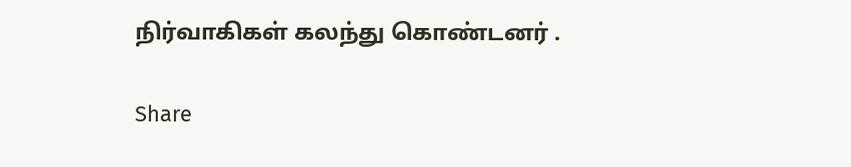நிர்வாகிகள் கலந்து கொண்டனர் .

Share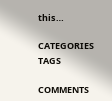this…

CATEGORIES
TAGS

COMMENTS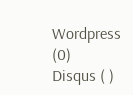Wordpress (0)
Disqus ( )